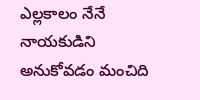ఎల్లకాలం నేనే నాయకుడిని అనుకోవడం మంచిది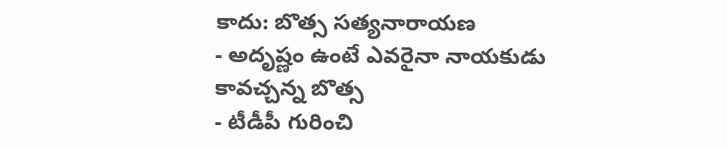కాదు: బొత్స సత్యనారాయణ
- అదృష్ణం ఉంటే ఎవరైనా నాయకుడు కావచ్చన్న బొత్స
- టీడీపీ గురించి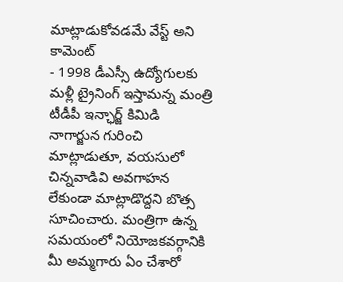మాట్లాడుకోవడమే వేస్ట్ అని కామెంట్
- 1998 డీఎస్సీ ఉద్యోగులకు మళ్లీ ట్రైనింగ్ ఇస్తామన్న మంత్రి
టీడీపీ ఇన్ఛార్జ్ కిమిడి నాగార్జున గురించి మాట్లాడుతూ, వయసులో చిన్నవాడివి అవగాహన లేకుండా మాట్లాడొద్దని బొత్స సూచించారు. మంత్రిగా ఉన్న సమయంలో నియోజకవర్గానికి మీ అమ్మగారు ఏం చేశారో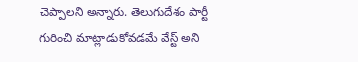చెప్పాలని అన్నారు. తెలుగుదేశం పార్టీ గురించి మాట్లాడుకోవడమే వేస్ట్ అని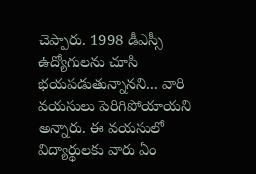చెప్పారు. 1998 డీఎస్సీ ఉద్యోగులను చూసి భయపడుతున్నానని... వారి వయసులు పెరిగిపోయాయని అన్నారు. ఈ వయసులో విద్యార్థులకు వారు ఏం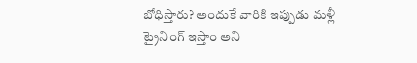బోధిస్తారు? అందుకే వారికి ఇప్పుడు మళ్లీ ట్రైనింగ్ ఇస్తాం అని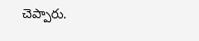చెప్పారు.